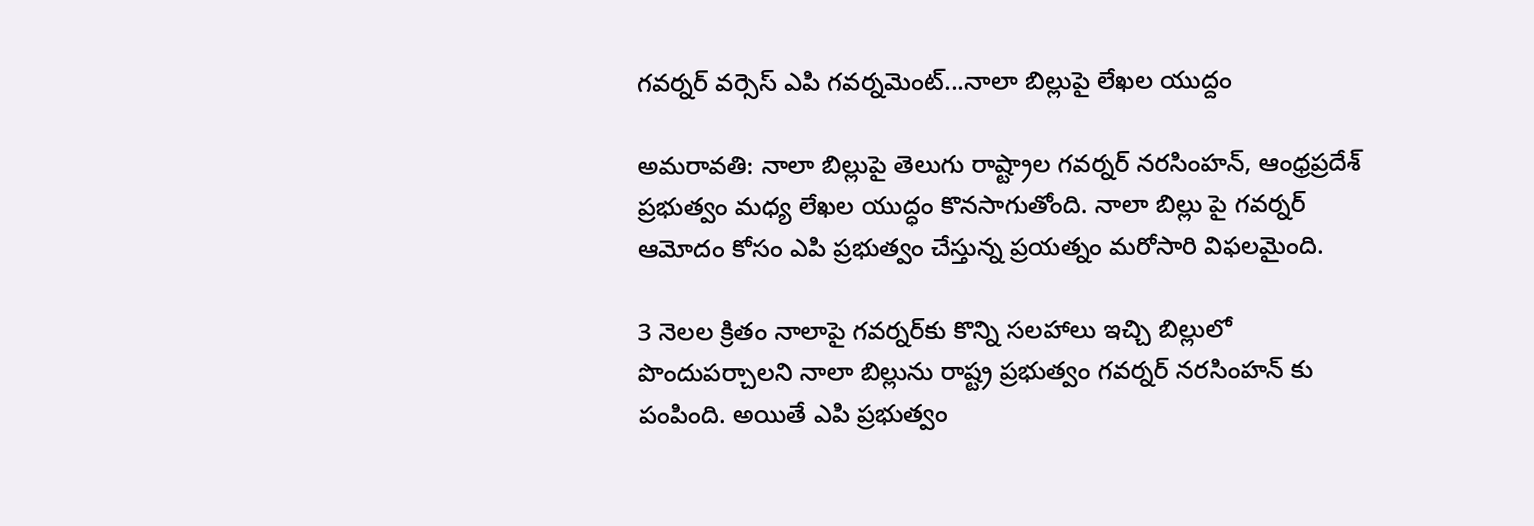గవర్నర్ వర్సెస్ ఎపి గవర్నమెంట్...నాలా బిల్లుపై లేఖల యుద్దం

అమరావతి: నాలా బిల్లుపై తెలుగు రాష్ట్రాల గవర్నర్ నరసింహన్‌, ఆంధ్రప్రదేశ్ ప్రభుత్వం మధ్య లేఖల యుద్ధం కొనసాగుతోంది. నాలా బిల్లు పై గవర్నర్ ఆమోదం కోసం ఎపి ప్రభుత్వం చేస్తున్న ప్రయత్నం మరోసారి విఫలమైంది.

3 నెలల క్రితం నాలాపై గవర్నర్‌కు కొన్ని సలహాలు ఇచ్చి బిల్లులో పొందుపర్చాలని నాలా బిల్లును రాష్ట్ర ప్రభుత్వం గవర్నర్ నరసింహన్ కు పంపింది. అయితే ఎపి ప్రభుత్వం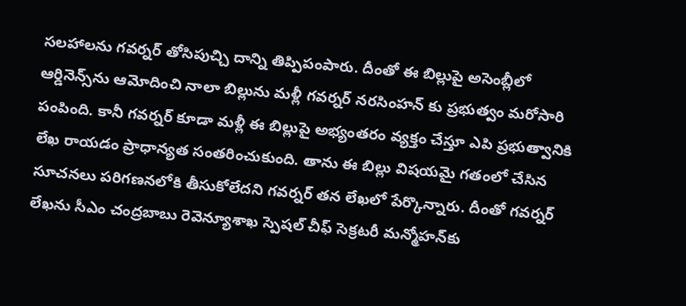సలహాలను గవర్నర్ తోసిపుచ్చి దాన్ని తిప్పిపంపారు. దీంతో ఈ బిల్లుపై అసెంబ్లీలో ఆర్డినెన్స్‌ను ఆమోదించి నాలా బిల్లును మళ్లీ గవర్నర్‌ నరసింహన్ కు ప్రభుత్వం మరోసారి పంపింది. కానీ గవర్నర్ కూడా మళ్లీ ఈ బిల్లుపై అభ్యంతరం వ్యక్తం చేస్తూ ఎపి ప్రభుత్వానికి లేఖ రాయడం ప్రాధాన్యత సంతరించుకుంది. తాను ఈ బిల్లు విషయమై గతంలో చేసిన సూచనలు పరిగణనలోకి తీసుకోలేదని గవర్నర్‌ తన లేఖలో పేర్కొన్నారు. దీంతో గవర్నర్‌ లేఖను సీఎం చంద్రబాబు రెవెన్యూశాఖ స్పెషల్ చీఫ్‌ సెక్రటరీ మన్మోహన్‌కు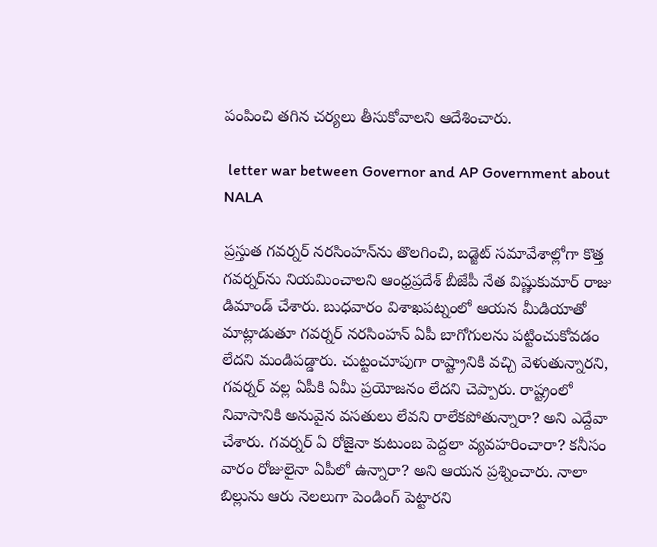పంపించి తగిన చర్యలు తీసుకోవాలని ఆదేశించారు.

 letter war between Governor and AP Government about NALA

ప్ర‌స్తుత గ‌వ‌ర్న‌ర్ న‌ర‌సింహ‌న్‌ను తొల‌గించి, బ‌డ్జెట్ స‌మావేశాల్లోగా కొత్త గ‌వ‌ర్న‌ర్‌ను నియ‌మించాలని ఆంధ్ర‌ప్ర‌దేశ్ బీజేపీ నేత విష్ణుకుమార్ రాజు డిమాండ్ చేశారు. బుధవారం విశాఖ‌ప‌ట్నంలో ఆయ‌న మీడియాతో మాట్లాడుతూ గ‌వ‌ర్న‌ర్ న‌ర‌సింహ‌న్ ఏపీ బాగోగుల‌ను ప‌ట్టించుకోవడం లేదని మండిప‌డ్డారు. చుట్ట‌ంచూపుగా రాష్ట్రానికి వ‌చ్చి వెళుతున్నార‌ని, గ‌వ‌ర్న‌ర్ వ‌ల్ల ఏపీకి ఏమీ ప్ర‌యోజనం లేదని చెప్పారు. రాష్ట్రంలో నివాసానికి అనువైన వ‌స‌తులు లేవ‌ని రాలేక‌పోతున్నారా? అని ఎద్దేవా చేశారు. గవర్నర్ ఏ రోజైనా కుటుంబ పెద్దలా వ్యవహరించారా? క‌నీసం వారం రోజులైనా ఏపీలో ఉన్నారా? అని ఆయన ప్ర‌శ్నించారు. నాలా బిల్లును ఆరు నెలలుగా పెండింగ్ పెట్టారని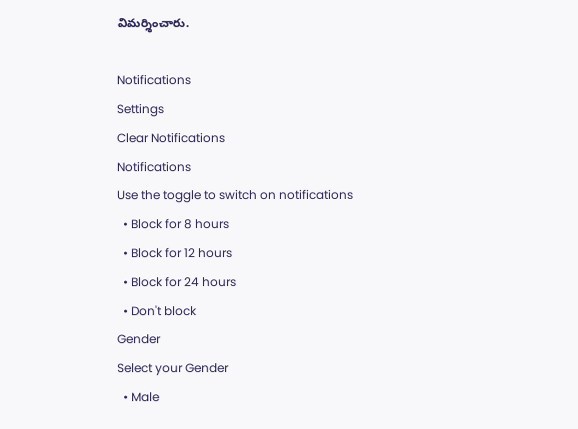విమ‌ర్శించారు.

Notifications
Settings
Clear Notifications
Notifications
Use the toggle to switch on notifications
  • Block for 8 hours
  • Block for 12 hours
  • Block for 24 hours
  • Don't block
Gender
Select your Gender
  • Male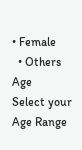• Female
  • Others
Age
Select your Age Range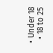• Under 18
  • 18 to 25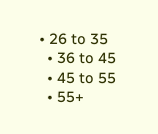• 26 to 35
  • 36 to 45
  • 45 to 55
  • 55+